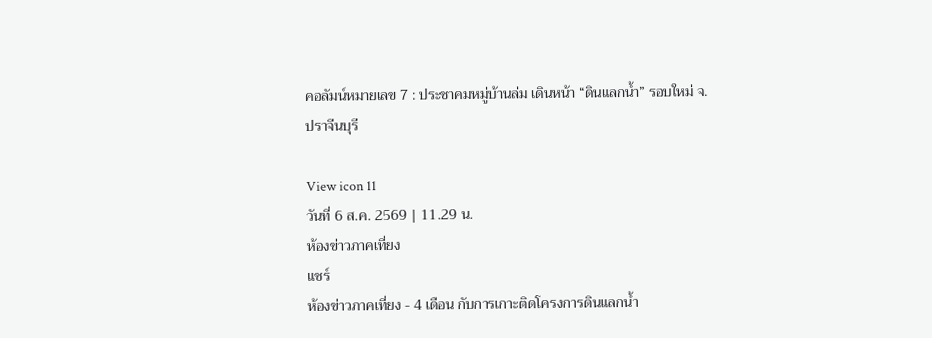คอลัมน์หมายเลข 7 : ประชาคมหมู่บ้านล่ม เดินหน้า “ดินแลกน้ำ” รอบใหม่ จ.ปราจีนบุรี

View icon 11
วันที่ 6 ส.ค. 2569 | 11.29 น.
ห้องข่าวภาคเที่ยง
แชร์
ห้องข่าวภาคเที่ยง - 4 เดือน กับการเกาะติดโครงการดินแลกน้ำ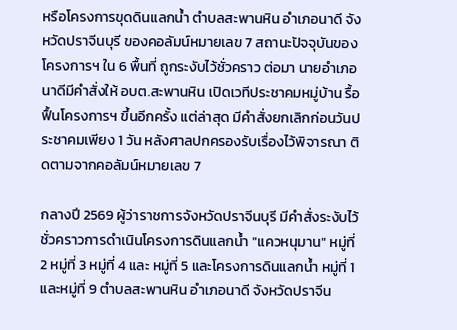หรือโครงการขุดดินแลกน้ำ ตำบลสะพานหิน อำเภอนาดี จังหวัดปราจีนบุรี ของคอลัมน์หมายเลข 7 สถานะปัจจุบันของโครงการฯ ใน 6 พื้นที่ ถูกระงับไว้ชั่วคราว ต่อมา นายอำเภอนาดีมีคำสั่งให้ อบต.สะพานหิน เปิดเวทีประชาคมหมู่บ้าน รื้อฟื้นโครงการฯ ขึ้นอีกครั้ง แต่ล่าสุด มีคำสั่งยกเลิกก่อนวันประชาคมเพียง 1 วัน หลังศาลปกครองรับเรื่องไว้พิจารณา ติดตามจากคอลัมน์หมายเลข 7

กลางปี 2569 ผู้ว่าราชการจังหวัดปราจีนบุรี มีคำสั่งระงับไว้ชั่วคราวการดำเนินโครงการดินแลกน้ำ "แควหนุมาน" หมู่ที่ 2 หมู่ที่ 3 หมู่ที่ 4 และ หมู่ที่ 5 และโครงการดินแลกน้ำ หมู่ที่ 1 และหมู่ที่ 9 ตำบลสะพานหิน อำเภอนาดี จังหวัดปราจีน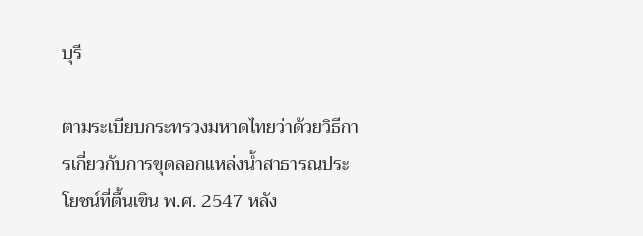บุรี

ตามระเบียบกระทรวงมหาดไทยว่าด้วยวิธีการเกี่ยวกับการขุดลอกแหล่งน้ำสาธารณประโยชน์ที่ตื้นเขิน พ.ศ. 2547 หลัง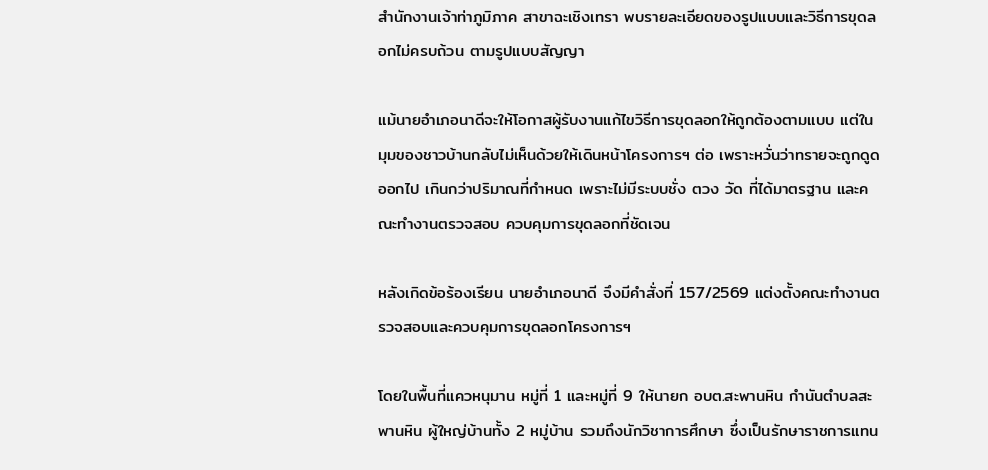สำนักงานเจ้าท่าภูมิภาค สาขาฉะเชิงเทรา พบรายละเอียดของรูปแบบและวิธีการขุดลอกไม่ครบถ้วน ตามรูปแบบสัญญา

แม้นายอำเภอนาดีจะให้โอกาสผู้รับงานแก้ไขวิธีการขุดลอกให้ถูกต้องตามแบบ แต่ในมุมของชาวบ้านกลับไม่เห็นด้วยให้เดินหน้าโครงการฯ ต่อ เพราะหวั่นว่าทรายจะถูกดูดออกไป เกินกว่าปริมาณที่กำหนด เพราะไม่มีระบบชั่ง ตวง วัด ที่ได้มาตรฐาน และคณะทำงานตรวจสอบ ควบคุมการขุดลอกที่ชัดเจน

หลังเกิดข้อร้องเรียน นายอำเภอนาดี จึงมีคำสั่งที่ 157/2569 แต่งตั้งคณะทำงานตรวจสอบและควบคุมการขุดลอกโครงการฯ

โดยในพื้นที่แควหนุมาน หมู่ที่ 1 และหมู่ที่ 9 ให้นายก อบต.สะพานหิน กำนันตำบลสะพานหิน ผู้ใหญ่บ้านทั้ง 2 หมู่บ้าน รวมถึงนักวิชาการศึกษา ซึ่งเป็นรักษาราชการแทน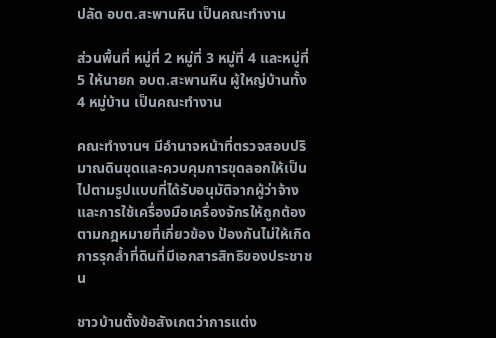ปลัด อบต.สะพานหิน เป็นคณะทำงาน

ส่วนพื้นที่ หมู่ที่ 2 หมู่ที่ 3 หมู่ที่ 4 และหมู่ที่ 5 ให้นายก อบต.สะพานหิน ผู้ใหญ่บ้านทั้ง 4 หมู่บ้าน เป็นคณะทำงาน

คณะทำงานฯ มีอำนาจหน้าที่ตรวจสอบปริมาณดินขุดและควบคุมการขุดลอกให้เป็นไปตามรูปแบบที่ได้รับอนุมัติจากผู้ว่าจ้าง และการใช้เครื่องมือเครื่องจักรให้ถูกต้องตามกฎหมายที่เกี่ยวข้อง ป้องกันไม่ให้เกิดการรุกล้ำที่ดินที่มีเอกสารสิทธิของประชาชน

ชาวบ้านตั้งข้อสังเกตว่าการแต่ง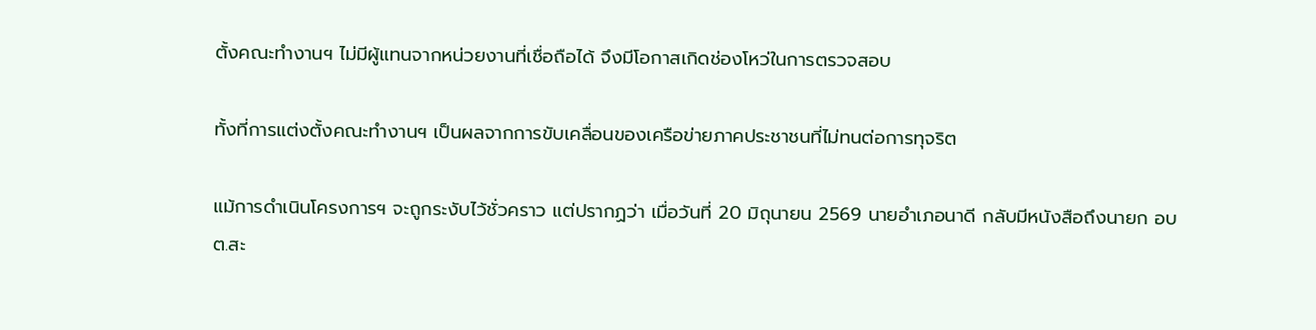ตั้งคณะทำงานฯ ไม่มีผู้แทนจากหน่วยงานที่เชื่อถือได้ จึงมีโอกาสเกิดช่องโหว่ในการตรวจสอบ

ทั้งที่การแต่งตั้งคณะทำงานฯ เป็นผลจากการขับเคลื่อนของเครือข่ายภาคประชาชนที่ไม่ทนต่อการทุจริต

แม้การดำเนินโครงการฯ จะถูกระงับไว้ชั่วคราว แต่ปรากฏว่า เมื่อวันที่ 20 มิถุนายน 2569 นายอำเภอนาดี กลับมีหนังสือถึงนายก อบต.สะ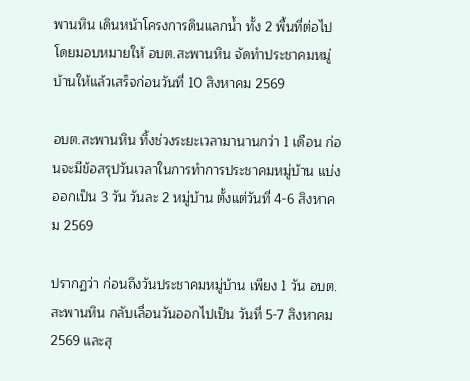พานหิน เดินหน้าโครงการดินแลกน้ำ ทั้ง 2 พื้นที่ต่อไป โดยมอบหมายให้ อบต.สะพานหิน จัดทำประชาคมหมู่บ้านให้แล้วเสร็จก่อนวันที่ 10 สิงหาคม 2569

อบต.สะพานหิน ทิ้งช่วงระยะเวลามานานกว่า 1 เดือน ก่อนจะมีข้อสรุปวันเวลาในการทำการประชาคมหมู่บ้าน แบ่งออกเป็น 3 วัน วันละ 2 หมู่บ้าน ตั้งแต่วันที่ 4-6 สิงหาคม 2569

ปรากฏว่า ก่อนถึงวันประชาคมหมู่บ้าน เพียง 1 วัน อบต.สะพานหิน กลับเลื่อนวันออกไปเป็น วันที่ 5-7 สิงหาคม 2569 และสุ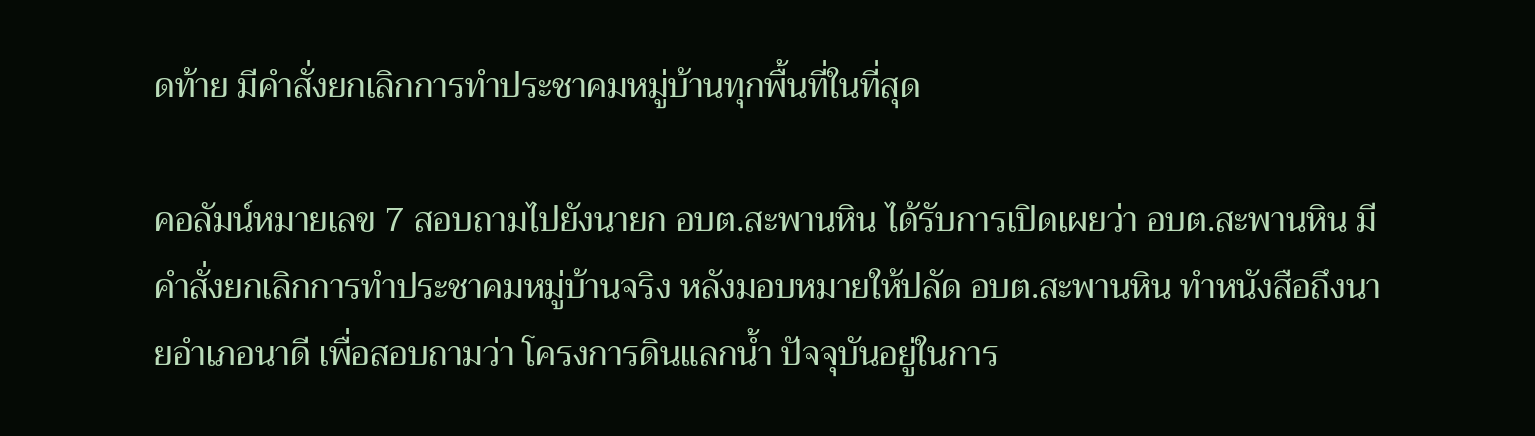ดท้าย มีคำสั่งยกเลิกการทำประชาคมหมู่บ้านทุกพื้นที่ในที่สุด

คอลัมน์หมายเลข 7 สอบถามไปยังนายก อบต.สะพานหิน ได้รับการเปิดเผยว่า อบต.สะพานหิน มีคำสั่งยกเลิกการทำประชาคมหมู่บ้านจริง หลังมอบหมายให้ปลัด อบต.สะพานหิน ทำหนังสือถึงนายอำเภอนาดี เพื่อสอบถามว่า โครงการดินแลกน้ำ ปัจจุบันอยู่ในการ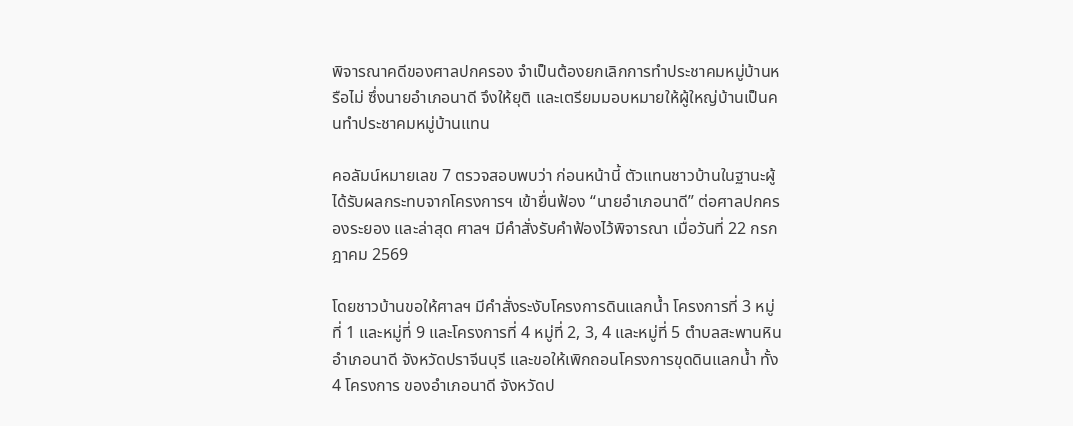พิจารณาคดีของศาลปกครอง จำเป็นต้องยกเลิกการทำประชาคมหมู่บ้านหรือไม่ ซึ่งนายอำเภอนาดี จึงให้ยุติ และเตรียมมอบหมายให้ผู้ใหญ่บ้านเป็นคนทำประชาคมหมู่บ้านแทน

คอลัมน์หมายเลข 7 ตรวจสอบพบว่า ก่อนหน้านี้ ตัวแทนชาวบ้านในฐานะผู้ได้รับผลกระทบจากโครงการฯ เข้ายื่นฟ้อง “นายอำเภอนาดี” ต่อศาลปกครองระยอง และล่าสุด ศาลฯ มีคำสั่งรับคำฟ้องไว้พิจารณา เมื่อวันที่ 22 กรกฎาคม 2569

โดยชาวบ้านขอให้ศาลฯ มีคำสั่งระงับโครงการดินแลกน้ำ โครงการที่ 3 หมู่ที่ 1 และหมู่ที่ 9 และโครงการที่ 4 หมู่ที่ 2, 3, 4 และหมู่ที่ 5 ตำบลสะพานหิน อำเภอนาดี จังหวัดปราจีนบุรี และขอให้เพิกถอนโครงการขุดดินแลกน้ำ ทั้ง 4 โครงการ ของอำเภอนาดี จังหวัดป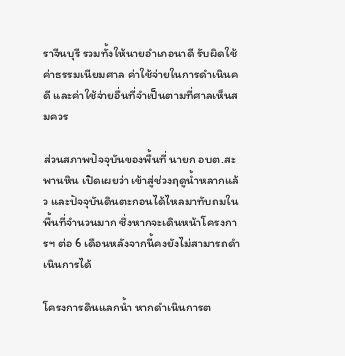ราจีนบุรี รวมทั้งให้นายอำเภอนาดี รับผิดใช้ค่าธรรมเนียมศาล ค่าใช้จ่ายในการดำเนินคดี และค่าใช้จ่ายอื่นที่จำเป็นตามที่ศาลเห็นสมควร

ส่วนสภาพปัจจุบันของพื้นที่ นายก อบต.สะพานหิน เปิดเผยว่า เข้าสู่ช่วงฤดูน้ำหลากแล้ว และปัจจุบันดินตะกอนได้ไหลมาทับถมในพื้นที่จำนวนมาก ซึ่งหากจะเดินหน้าโครงการฯ ต่อ 6 เดือนหลังจากนี้คงยังไม่สามารถดำเนินการได้

โครงการดินแลกน้ำ หากดำเนินการต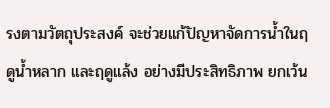รงตามวัตถุประสงค์ จะช่วยแก้ปัญหาจัดการน้ำในฤดูน้ำหลาก และฤดูแล้ง อย่างมีประสิทธิภาพ ยกเว้น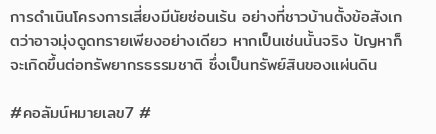การดำเนินโครงการเสี่ยงมีนัยซ่อนเร้น อย่างที่ชาวบ้านตั้งข้อสังเกตว่าอาจมุ่งดูดทรายเพียงอย่างเดียว หากเป็นเช่นนั้นจริง ปัญหาก็จะเกิดขึ้นต่อทรัพยากรธรรมชาติ ซึ่งเป็นทรัพย์สินของแผ่นดิน

#คอลัมน์หมายเลข7 #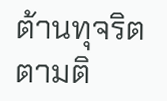ต้านทุจริตตามติ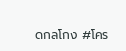ดกลโกง #โคร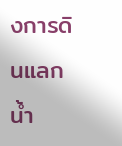งการดินแลกน้ำ